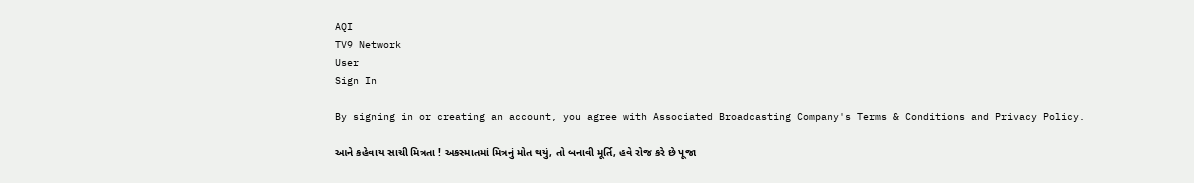AQI
TV9 Network
User
Sign In

By signing in or creating an account, you agree with Associated Broadcasting Company's Terms & Conditions and Privacy Policy.

આને કહેવાય સાચી મિત્રતા ! અકસ્માતમાં મિત્રનું મોત થયું, તો બનાવી મૂર્તિ, હવે રોજ કરે છે પૂજા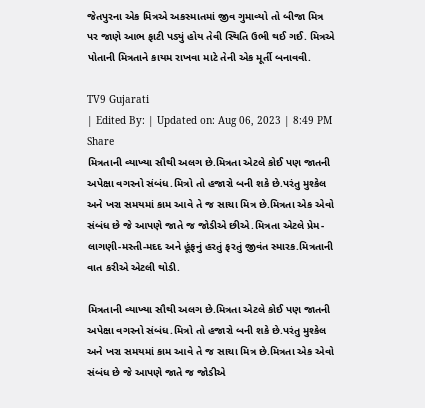જેતપુરના એક મિત્રએ અકસ્માતમાં જીવ ગુમાવ્યો તો બીજા મિત્ર પર જાણે આભ ફાટી પડ્યું હોય તેવી સ્થિતિ ઉભી થઈ ગઈ. મિત્રએ પોતાની મિત્રતાને કાયમ રાખવા માટે તેની એક મૂર્તી બનાવવી.

TV9 Gujarati
| Edited By: | Updated on: Aug 06, 2023 | 8:49 PM
Share
મિત્રતાની વ્યાખ્યા સૌથી અલગ છે.મિત્રતા એટલે કોઈ પણ જાતની અપેક્ષા વગરનો સંબંધ.મિત્રો તો હજારો બની શકે છે.પરંતુ મુશ્કેલ અને ખરા સમયમાં કામ આવે તે જ સાચા મિત્ર છે.મિત્રતા એક એવો સંબંધ છે જે આપણે જાતે જ જોડીએ છીએ.મિત્રતા એટલે પ્રેમ-લાગણી-મસ્તી-મદદ અને હૂંફનું હરતું ફરતું જીવંત સ્મારક.મિત્રતાની વાત કરીએ એટલી થોડી.

મિત્રતાની વ્યાખ્યા સૌથી અલગ છે.મિત્રતા એટલે કોઈ પણ જાતની અપેક્ષા વગરનો સંબંધ.મિત્રો તો હજારો બની શકે છે.પરંતુ મુશ્કેલ અને ખરા સમયમાં કામ આવે તે જ સાચા મિત્ર છે.મિત્રતા એક એવો સંબંધ છે જે આપણે જાતે જ જોડીએ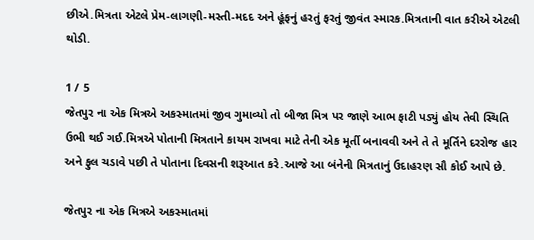છીએ.મિત્રતા એટલે પ્રેમ-લાગણી-મસ્તી-મદદ અને હૂંફનું હરતું ફરતું જીવંત સ્મારક.મિત્રતાની વાત કરીએ એટલી થોડી.

1 / 5
જેતપુર ના એક મિત્રએ અકસ્માતમાં જીવ ગુમાવ્યો તો બીજા મિત્ર પર જાણે આભ ફાટી પડ્યું હોય તેવી સ્થિતિ ઉભી થઈ ગઈ.મિત્રએ પોતાની મિત્રતાને કાયમ રાખવા માટે તેની એક મૂર્તી બનાવવી અને તે તે મૂર્તિને દરરોજ હાર અને ફુલ ચડાવે પછી તે પોતાના દિવસની શરૂઆત કરે.આજે આ બંનેની મિત્રતાનું ઉદાહરણ સૌ કોઈ આપે છે.

જેતપુર ના એક મિત્રએ અકસ્માતમાં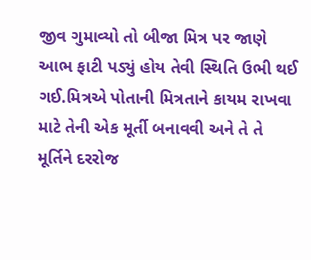જીવ ગુમાવ્યો તો બીજા મિત્ર પર જાણે આભ ફાટી પડ્યું હોય તેવી સ્થિતિ ઉભી થઈ ગઈ.મિત્રએ પોતાની મિત્રતાને કાયમ રાખવા માટે તેની એક મૂર્તી બનાવવી અને તે તે મૂર્તિને દરરોજ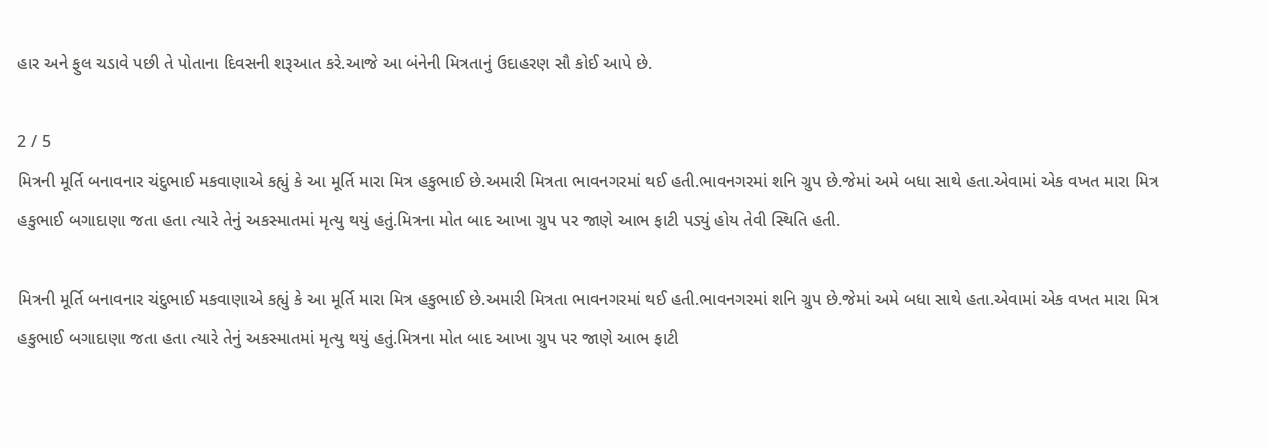હાર અને ફુલ ચડાવે પછી તે પોતાના દિવસની શરૂઆત કરે.આજે આ બંનેની મિત્રતાનું ઉદાહરણ સૌ કોઈ આપે છે.

2 / 5
મિત્રની મૂર્તિ બનાવનાર ચંદુભાઈ મકવાણાએ કહ્યું કે આ મૂર્તિ મારા મિત્ર હકુભાઈ છે.અમારી મિત્રતા ભાવનગરમાં થઈ હતી.ભાવનગરમાં શનિ ગ્રુપ છે.જેમાં અમે બધા સાથે હતા.એવામાં એક વખત મારા મિત્ર હકુભાઈ બગાદાણા જતા હતા ત્યારે તેનું અકસ્માતમાં મૃત્યુ થયું હતું.મિત્રના મોત બાદ આખા ગ્રુપ પર જાણે આભ ફાટી પડ્યું હોય તેવી સ્થિતિ હતી.

મિત્રની મૂર્તિ બનાવનાર ચંદુભાઈ મકવાણાએ કહ્યું કે આ મૂર્તિ મારા મિત્ર હકુભાઈ છે.અમારી મિત્રતા ભાવનગરમાં થઈ હતી.ભાવનગરમાં શનિ ગ્રુપ છે.જેમાં અમે બધા સાથે હતા.એવામાં એક વખત મારા મિત્ર હકુભાઈ બગાદાણા જતા હતા ત્યારે તેનું અકસ્માતમાં મૃત્યુ થયું હતું.મિત્રના મોત બાદ આખા ગ્રુપ પર જાણે આભ ફાટી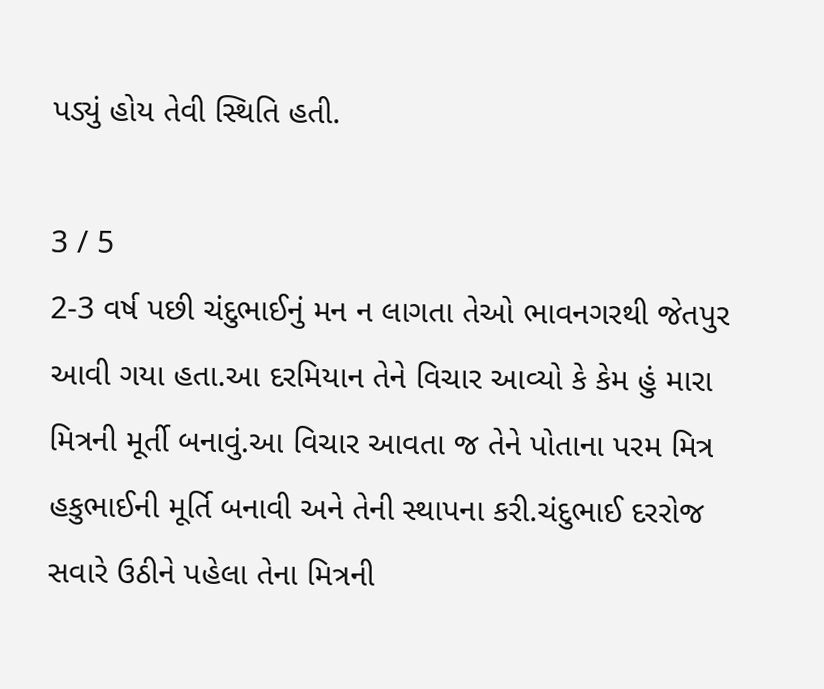પડ્યું હોય તેવી સ્થિતિ હતી.

3 / 5
2-3 વર્ષ પછી ચંદુભાઈનું મન ન લાગતા તેઓ ભાવનગરથી જેતપુર આવી ગયા હતા.આ દરમિયાન તેને વિચાર આવ્યો કે કેમ હું મારા મિત્રની મૂર્તી બનાવું.આ વિચાર આવતા જ તેને પોતાના પરમ મિત્ર હકુભાઈની મૂર્તિ બનાવી અને તેની સ્થાપના કરી.ચંદુભાઈ દરરોજ સવારે ઉઠીને પહેલા તેના મિત્રની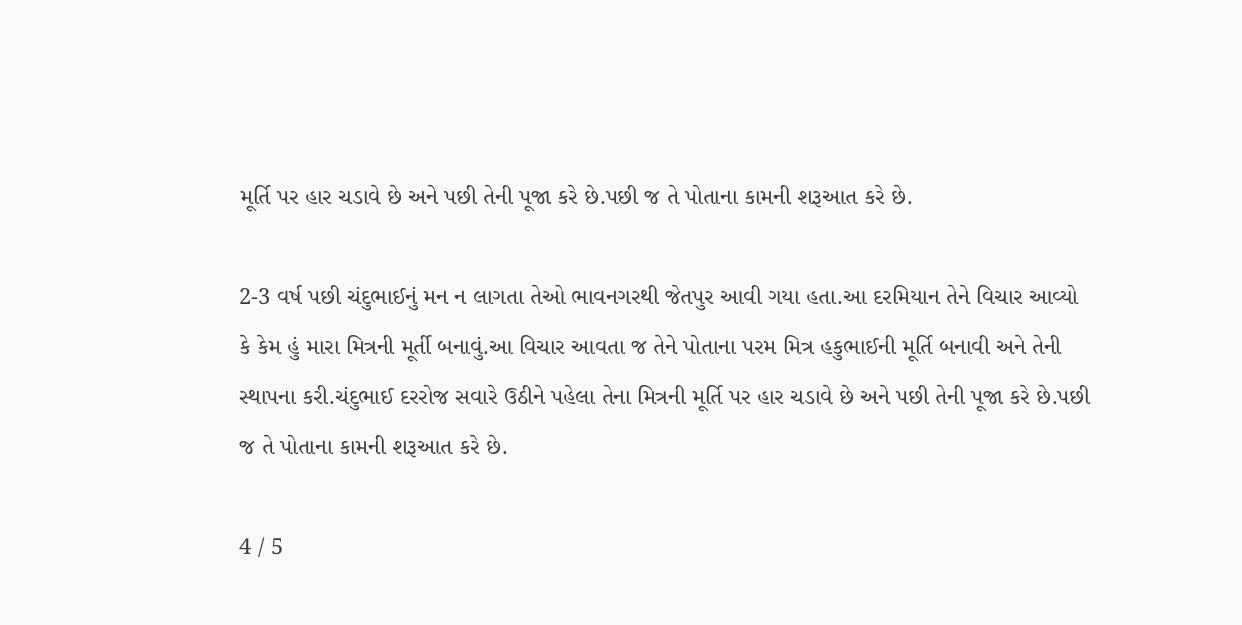મૂર્તિ પર હાર ચડાવે છે અને પછી તેની પૂજા કરે છે.પછી જ તે પોતાના કામની શરૂઆત કરે છે.

2-3 વર્ષ પછી ચંદુભાઈનું મન ન લાગતા તેઓ ભાવનગરથી જેતપુર આવી ગયા હતા.આ દરમિયાન તેને વિચાર આવ્યો કે કેમ હું મારા મિત્રની મૂર્તી બનાવું.આ વિચાર આવતા જ તેને પોતાના પરમ મિત્ર હકુભાઈની મૂર્તિ બનાવી અને તેની સ્થાપના કરી.ચંદુભાઈ દરરોજ સવારે ઉઠીને પહેલા તેના મિત્રની મૂર્તિ પર હાર ચડાવે છે અને પછી તેની પૂજા કરે છે.પછી જ તે પોતાના કામની શરૂઆત કરે છે.

4 / 5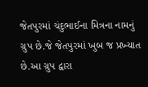જેતપુરમાં ચંદુભાઈના મિત્રના નામનું ગ્રુપ છે.જે જેતપુરમાં ખુબ જ પ્રખ્યાત છે.આ ગ્રુપ દ્વારા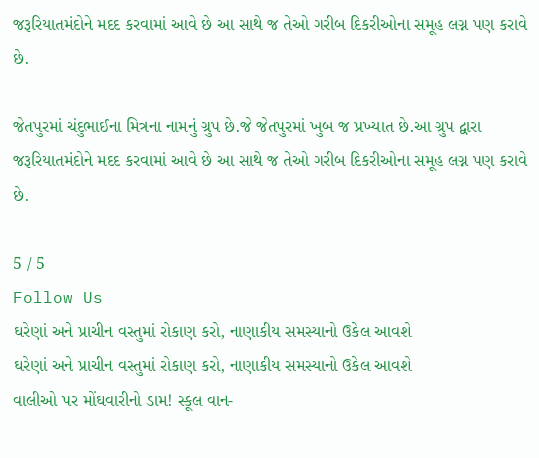જરૂરિયાતમંદોને મદદ કરવામાં આવે છે આ સાથે જ તેઓ ગરીબ દિકરીઓના સમૂહ લગ્ન પણ કરાવે છે.

જેતપુરમાં ચંદુભાઈના મિત્રના નામનું ગ્રુપ છે.જે જેતપુરમાં ખુબ જ પ્રખ્યાત છે.આ ગ્રુપ દ્વારા જરૂરિયાતમંદોને મદદ કરવામાં આવે છે આ સાથે જ તેઓ ગરીબ દિકરીઓના સમૂહ લગ્ન પણ કરાવે છે.

5 / 5
Follow Us
ઘરેણાં અને પ્રાચીન વસ્તુમાં રોકાણ કરો, નાણાકીય સમસ્યાનો ઉકેલ આવશે
ઘરેણાં અને પ્રાચીન વસ્તુમાં રોકાણ કરો, નાણાકીય સમસ્યાનો ઉકેલ આવશે
વાલીઓ પર મોંઘવારીનો ડામ! સ્કૂલ વાન-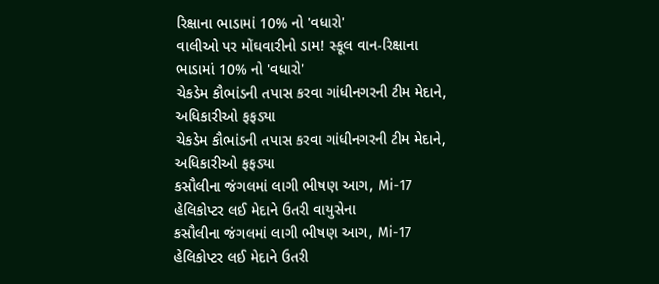રિક્ષાના ભાડામાં 10% નો 'વધારો'
વાલીઓ પર મોંઘવારીનો ડામ! સ્કૂલ વાન-રિક્ષાના ભાડામાં 10% નો 'વધારો'
ચેકડેમ કૌભાંડની તપાસ કરવા ગાંધીનગરની ટીમ મેદાને, અધિકારીઓ ફફડ્યા
ચેકડેમ કૌભાંડની તપાસ કરવા ગાંધીનગરની ટીમ મેદાને, અધિકારીઓ ફફડ્યા
કસૌલીના જંગલમાં લાગી ભીષણ આગ, Mi-17 હેલિકોપ્ટર લઈ મેદાને ઉતરી વાયુસેના
કસૌલીના જંગલમાં લાગી ભીષણ આગ, Mi-17 હેલિકોપ્ટર લઈ મેદાને ઉતરી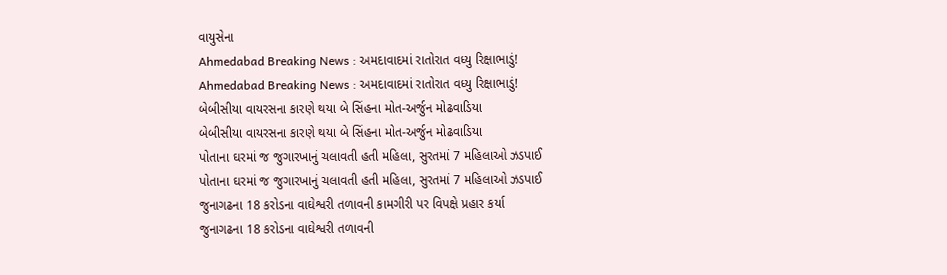વાયુસેના
Ahmedabad Breaking News : અમદાવાદમાં રાતોરાત વધ્યુ રિક્ષાભાડું!
Ahmedabad Breaking News : અમદાવાદમાં રાતોરાત વધ્યુ રિક્ષાભાડું!
બેબીસીયા વાયરસના કારણે થયા બે સિંહના મોત-અર્જુન મોઢવાડિયા
બેબીસીયા વાયરસના કારણે થયા બે સિંહના મોત-અર્જુન મોઢવાડિયા
પોતાના ઘરમાં જ જુગારખાનું ચલાવતી હતી મહિલા, સુરતમાં 7 મહિલાઓ ઝડપાઈ
પોતાના ઘરમાં જ જુગારખાનું ચલાવતી હતી મહિલા, સુરતમાં 7 મહિલાઓ ઝડપાઈ
જુનાગઢના 18 કરોડના વાઘેશ્વરી તળાવની કામગીરી પર વિપક્ષે પ્રહાર કર્યા
જુનાગઢના 18 કરોડના વાઘેશ્વરી તળાવની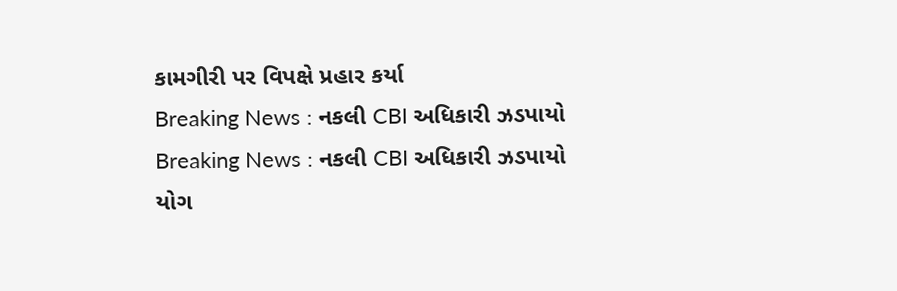કામગીરી પર વિપક્ષે પ્રહાર કર્યા
Breaking News : નકલી CBI અધિકારી ઝડપાયો
Breaking News : નકલી CBI અધિકારી ઝડપાયો
યોગ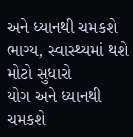અને ધ્યાનથી ચમકશે ભાગ્ય, સ્વાસ્થ્યમાં થશે મોટો સુધારો
યોગ અને ધ્યાનથી ચમકશે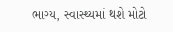ભાગ્ય, સ્વાસ્થ્યમાં થશે મોટો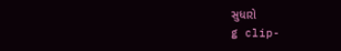સુધારો
g clip-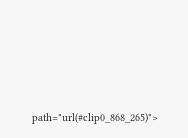path="url(#clip0_868_265)">